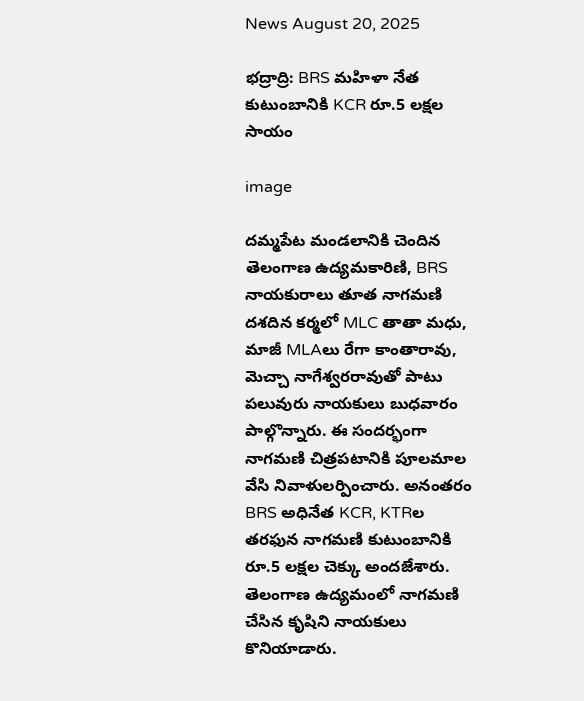News August 20, 2025

భద్రాద్రి: BRS మహిళా నేత కుటుంబానికి KCR రూ.5 లక్షల సాయం

image

దమ్మపేట మండలానికి చెందిన తెలంగాణ ఉద్యమకారిణి, BRS నాయకురాలు తూత నాగమణి దశదిన కర్మలో MLC తాతా మధు, మాజీ MLAలు రేగా కాంతారావు, మెచ్చా నాగేశ్వరరావుతో పాటు పలువురు నాయకులు బుధవారం పాల్గొన్నారు. ఈ సందర్భంగా నాగమణి చిత్రపటానికి పూలమాల వేసి నివాళులర్పించారు. అనంతరం BRS అధినేత KCR, KTRల తరఫున నాగమణి కుటుంబానికి రూ.5 లక్షల చెక్కు అందజేశారు. తెలంగాణ ఉద్యమంలో నాగమణి చేసిన కృషిని నాయకులు కొనియాడారు.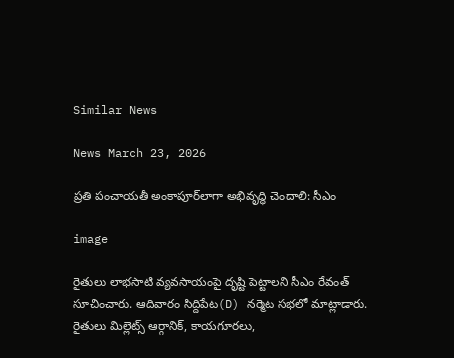Similar News

News March 23, 2026

ప్రతి పంచాయతీ అంకాపూర్‌లాగా అభివృద్ధి చెందాలి: సీఎం

image

రైతులు లాభసాటి వ్యవసాయంపై దృష్టి పెట్టాలని సీఎం రేవంత్ సూచించారు. ఆదివారం సిద్దిపేట(D) నర్మెట సభలో మాట్లాడారు. రైతులు మిల్లెట్స్ ఆర్గానిక్, కాయగూరలు,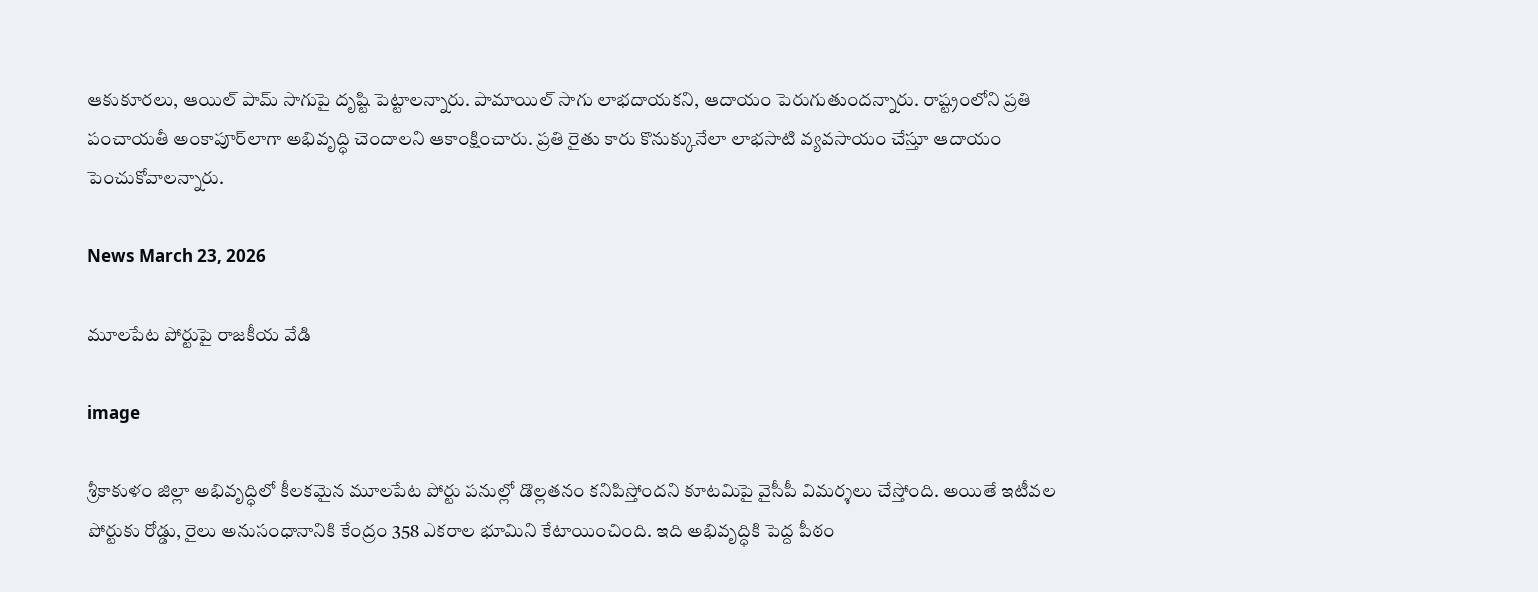ఆకుకూరలు, ఆయిల్ పామ్ సాగుపై దృష్టి పెట్టాలన్నారు. పామాయిల్ సాగు లాభదాయకని, ఆదాయం పెరుగుతుందన్నారు. రాష్ట్రంలోని ప్రతి పంచాయతీ అంకాపూర్‌లాగా అభివృద్ధి చెందాలని ఆకాంక్షించారు. ప్రతి రైతు కారు కొనుక్కునేలా లాభసాటి వ్యవసాయం చేస్తూ ఆదాయం పెంచుకోవాలన్నారు.

News March 23, 2026

మూలపేట పోర్టుపై రాజకీయ వేడి

image

శ్రీకాకుళం జిల్లా అభివృద్ధిలో కీలకమైన మూలపేట పోర్టు పనుల్లో డొల్లతనం కనిపిస్తోందని కూటమిపై వైసీపీ విమర్శలు చేస్తోంది. అయితే ఇటీవల పోర్టుకు రోడ్డు, రైలు అనుసంధానానికి కేంద్రం 358 ఎకరాల భూమిని కేటాయించింది. ఇది అభివృద్ధికి పెద్ద పీఠం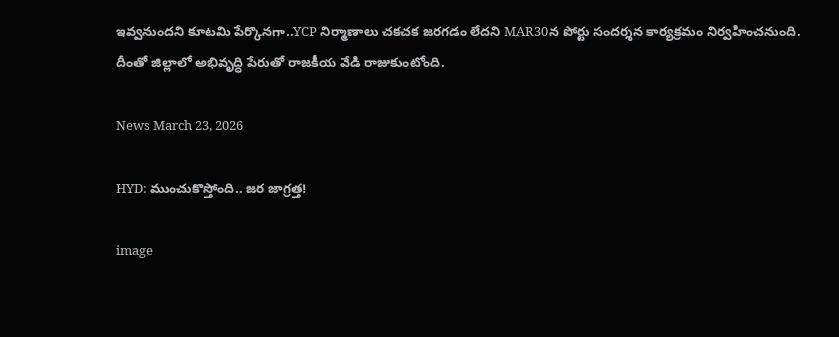ఇవ్వనుందని కూటమి పేర్కొనగా..YCP నిర్మాణాలు చకచక జరగడం లేదని MAR30న పోర్టు సందర్శన కార్యక్రమం నిర్వహించనుంది. దీంతో జిల్లాలో అభివృద్ధి పేరుతో రాజకీయ వేడి రాజుకుంటోంది.

News March 23, 2026

HYD: ముంచుకొస్తోంది.. జర జాగ్రత్త!

image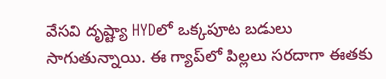వేసవి దృష్ట్యా HYDలో ఒక్కపూట బడులు సాగుతున్నాయి. ఈ గ్యాప్‌లో పిల్లలు సరదాగా ఈతకు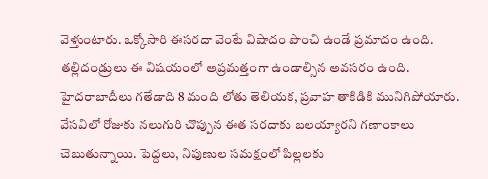వెళ్తుంటారు. ఒక్కోసారి ఈసరదా వెంటే విషాదం పొంచి ఉండే ప్రమాదం ఉంది. తల్లిదండ్రులు ఈ విషయంలో అప్రమత్తంగా ఉండాల్సిన అవసరం ఉంది. హైదరాబాదీలు గతేడాది 8 మంది లోతు తెలియక, ప్రవాహ తాకిడికి మునిగిపోయారు. వేసవిలో రోజుకు నలుగురి చొప్పున ఈత సరదాకు బలయ్యారని గణాంకాలు చెబుతున్నాయి. పెద్దలు, నిపుణుల సమక్షంలో పిల్లలకు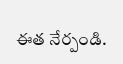ఈత నేర్పండి.